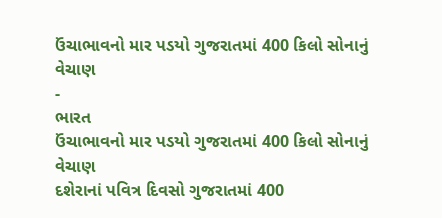ઉંચાભાવનો માર પડયો ગુજરાતમાં 400 કિલો સોનાનું વેચાણ
-
ભારત
ઉંચાભાવનો માર પડયો ગુજરાતમાં 400 કિલો સોનાનું વેચાણ
દશેરાનાં પવિત્ર દિવસો ગુજરાતમાં 400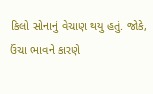કિલો સોનાનું વેચાણ થયુ હતું. જોકે, ઉંચા ભાવને કારણે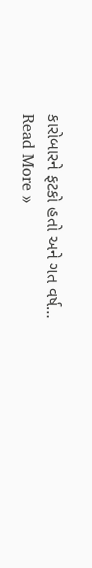કારોબારને ફટકો હતો અને ગત વર્ષ…
Read More »